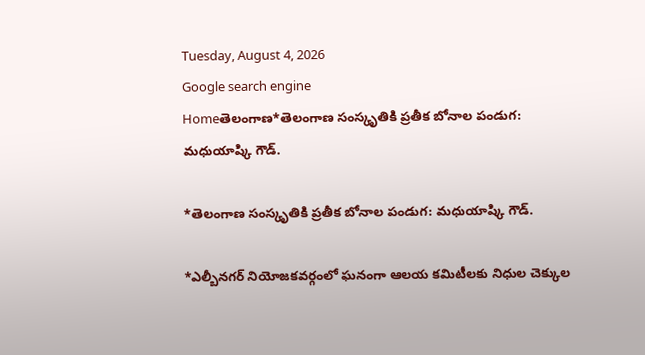Tuesday, August 4, 2026
Google search engine
Homeతెలంగాణ*తెలంగాణ సంస్కృతికి ప్రతీక బోనాల పండుగ: మధుయాష్కి గౌడ్.

*తెలంగాణ సంస్కృతికి ప్రతీక బోనాల పండుగ: మధుయాష్కి గౌడ్.

*ఎల్బీనగర్ నియోజకవర్గంలో ఘనంగా ఆలయ కమిటీలకు నిధుల చెక్కుల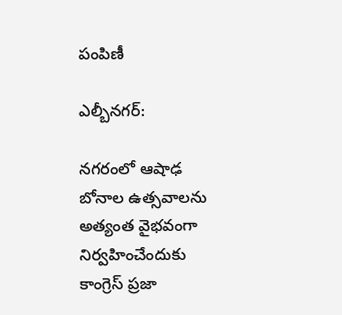పంపిణీ

ఎల్బీనగర్:

నగరంలో ఆషాఢ బోనాల ఉత్సవాలను అత్యంత వైభవంగా నిర్వహించేందుకు కాంగ్రెస్ ప్రజా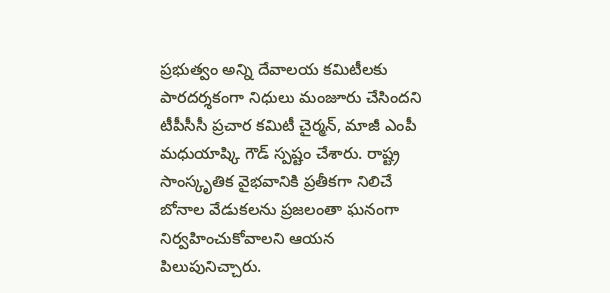ప్రభుత్వం అన్ని దేవాలయ కమిటీలకు పారదర్శకంగా నిధులు మంజూరు చేసిందని టీపీసీసీ ప్రచార కమిటీ చైర్మన్, మాజీ ఎంపీ మధుయాష్కి గౌడ్ స్పష్టం చేశారు. రాష్ట్ర సాంస్కృతిక వైభవానికి ప్రతీకగా నిలిచే బోనాల వేడుకలను ప్రజలంతా ఘనంగా నిర్వహించుకోవాలని ఆయన పిలుపునిచ్చారు.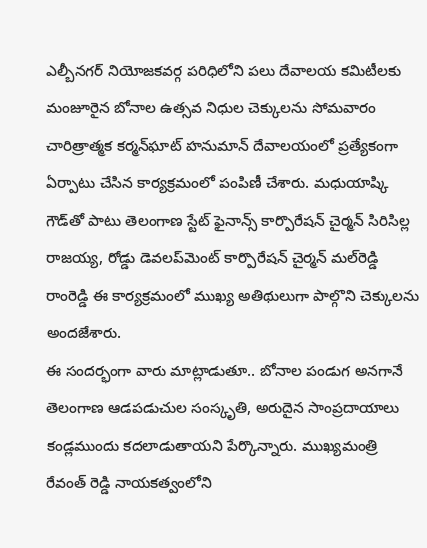ఎల్బీనగర్ నియోజకవర్గ పరిధిలోని పలు దేవాలయ కమిటీలకు మంజూరైన బోనాల ఉత్సవ నిధుల చెక్కులను సోమవారం చారిత్రాత్మక కర్మన్‌ఘాట్ హనుమాన్ దేవాలయంలో ప్రత్యేకంగా ఏర్పాటు చేసిన కార్యక్రమంలో పంపిణీ చేశారు. మధుయాష్కి గౌడ్‌తో పాటు తెలంగాణ స్టేట్ ఫైనాన్స్ కార్పొరేషన్ చైర్మన్ సిరిసిల్ల రాజయ్య, రోడ్డు డెవలప్‌మెంట్ కార్పొరేషన్ చైర్మన్ మల్‌రెడ్డి రాంరెడ్డి ఈ కార్యక్రమంలో ముఖ్య అతిథులుగా పాల్గొని చెక్కులను అందజేశారు.
ఈ సందర్భంగా వారు మాట్లాడుతూ.. బోనాల పండుగ అనగానే తెలంగాణ ఆడపడుచుల సంస్కృతి, అరుదైన సాంప్రదాయాలు కండ్లముందు కదలాడుతాయని పేర్కొన్నారు. ముఖ్యమంత్రి రేవంత్ రెడ్డి నాయకత్వంలోని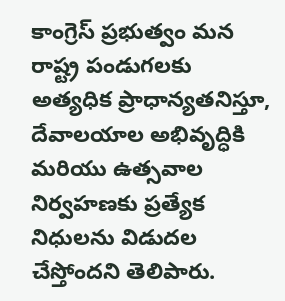కాంగ్రెస్ ప్రభుత్వం మన రాష్ట్ర పండుగలకు అత్యధిక ప్రాధాన్యతనిస్తూ, దేవాలయాల అభివృద్ధికి మరియు ఉత్సవాల నిర్వహణకు ప్రత్యేక నిధులను విడుదల చేస్తోందని తెలిపారు.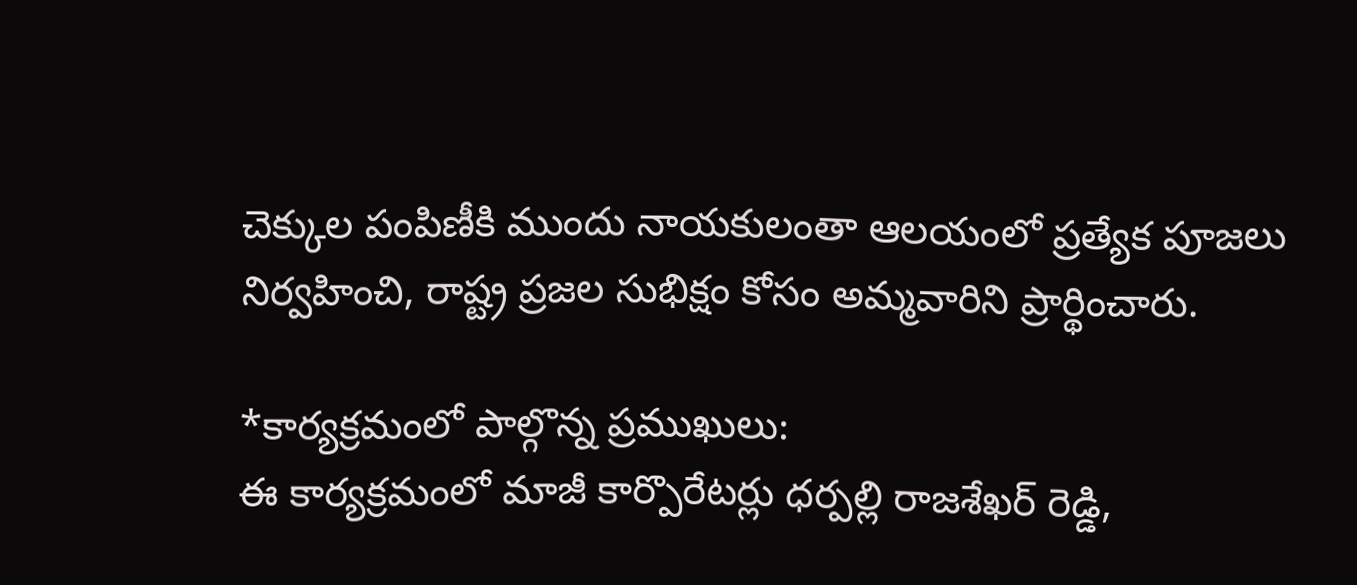చెక్కుల పంపిణీకి ముందు నాయకులంతా ఆలయంలో ప్రత్యేక పూజలు నిర్వహించి, రాష్ట్ర ప్రజల సుభిక్షం కోసం అమ్మవారిని ప్రార్థించారు.

*కార్యక్రమంలో పాల్గొన్న ప్రముఖులు:
ఈ కార్యక్రమంలో మాజీ కార్పొరేటర్లు ధర్పల్లి రాజశేఖర్ రెడ్డి,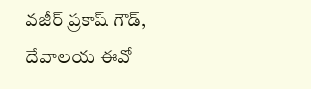వజీర్ ప్రకాష్ గౌడ్, దేవాలయ ఈవో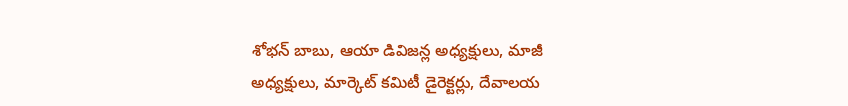శోభన్ బాబు, ఆయా డివిజన్ల అధ్యక్షులు, మాజీ అధ్యక్షులు, మార్కెట్ కమిటీ డైరెక్టర్లు, దేవాలయ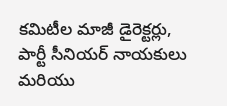కమిటీల మాజీ డైరెక్టర్లు, పార్టీ సీనియర్ నాయకులు మరియు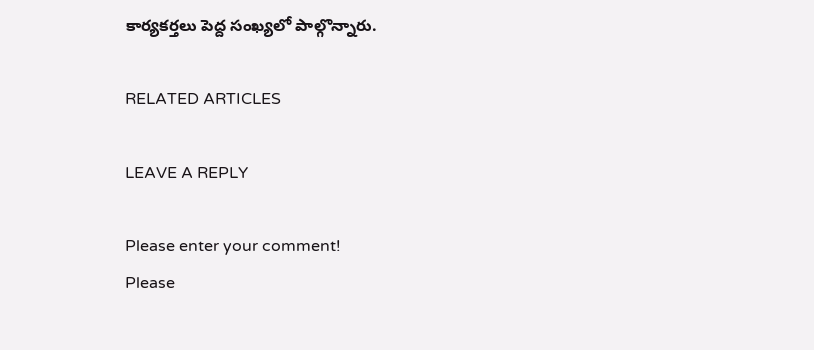కార్యకర్తలు పెద్ద సంఖ్యలో పాల్గొన్నారు.

RELATED ARTICLES

LEAVE A REPLY

Please enter your comment!
Please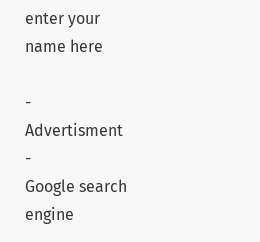enter your name here

- Advertisment -
Google search engine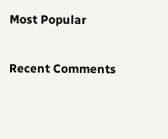Most Popular

Recent Comments